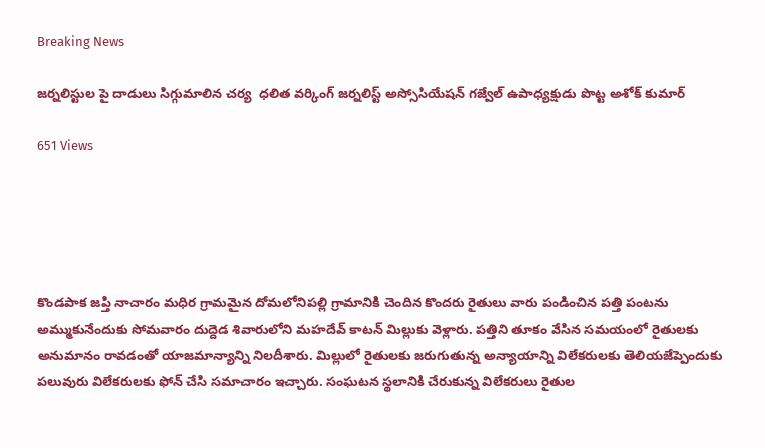Breaking News

జర్నలిస్టుల పై దాడులు సిగ్గుమాలిన చర్య  ధలిత వర్కింగ్ జర్నలిస్ట్ అస్సోసియేషన్ గజ్వేల్ ఉపాధ్యక్షుడు పొట్ట అశోక్ కుమార్

651 Views





కొండపాక జప్తి నాచారం మధిర గ్రామమైన దోమలోనిపల్లి గ్రామానికి చెందిన కొందరు రైతులు వారు పండించిన పత్తి పంటను అమ్ముకునేందుకు సోమవారం దుద్దెడ శివారులోని మహదేవ్ కాటన్ మిల్లుకు వెళ్లారు. పత్తిని తూకం వేసిన సమయంలో రైతులకు అనుమానం రావడంతో యాజమాన్యాన్ని నిలదీశారు. మిల్లులో రైతులకు జరుగుతున్న అన్యాయాన్ని విలేకరులకు తెలియజేప్పెందుకు పలువురు విలేకరులకు ఫోన్ చేసి సమాచారం ఇచ్చారు. సంఘటన స్థలానికి చేరుకున్న విలేకరులు రైతుల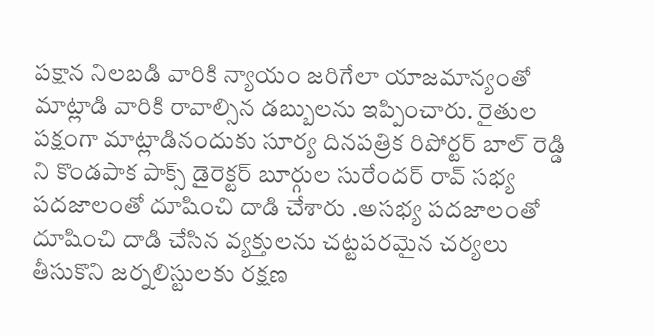పక్షాన నిలబడి వారికి న్యాయం జరిగేలా యాజమాన్యంతో మాట్లాడి వారికి రావాల్సిన డబ్బులను ఇప్పించారు. రైతుల పక్షంగా మాట్లాడినందుకు సూర్య దినపత్రిక రిపోర్టర్ బాల్ రెడ్డి ని కొండపాక పాక్స్ డైరెక్టర్ బూర్గుల సురేందర్ రావ్ సభ్య పదజాలంతో దూషించి దాడి చేశారు .అసభ్య పదజాలంతో దూషించి దాడి చేసిన వ్యక్తులను చట్టపరమైన చర్యలు తీసుకొని జర్నలిస్టులకు రక్షణ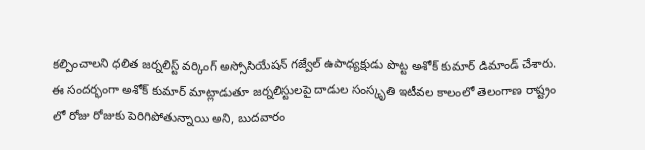కల్పించాలని ధలిత జర్నలిస్ట్ వర్కింగ్ అస్సోసియేషన్ గజ్వేల్ ఉపాధ్యక్షుడు పొట్ట అశోక్ కుమార్ డిమాండ్ చేశారు. ఈ సందర్భంగా అశోక్ కుమార్ మాట్లాడుతూ జర్నలిస్టులపై దాడుల సంస్కృతి ఇటీవల కాలంలో తెలంగాణ రాష్ట్రం లో రోజు రోజుకు పెరిగిపోతున్నాయి అని, బుదవారం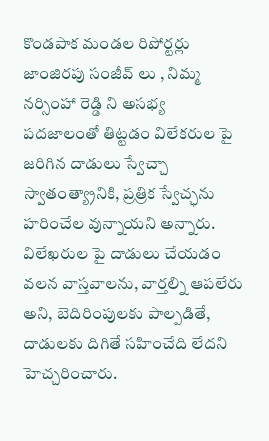కొండపాక మండల రిపోర్టర్లు జాంజిరపు సంజీవ్ లు , నిమ్మ నర్సింహా రెడ్డి ని అసభ్య పదజాలంతో తిట్టడం విలేకరుల పై జరిగిన దాడులు స్వేచ్చా స్వాతంత్య్రానికి, ప్రత్రిక స్వేచ్ఛను హరించేల వున్నాయని అన్నారు. విలేఖరుల పై దాడులు చేయడం వలన వాస్తవాలను, వార్తల్ని ఆపలేరు అని, బెదిరింపులకు పాల్పడితే, దాడులకు దిగితే సహించేది లేదని హెచ్చరించారు.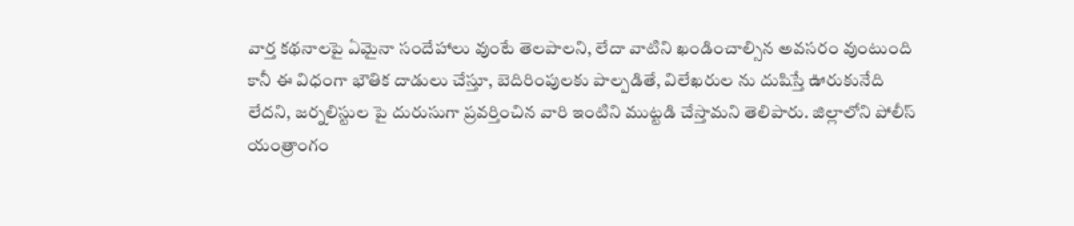వార్త కథనాలపై ఏమైనా సందేహాలు వుంటే తెలపాలని, లేదా వాటిని ఖండించాల్సిన అవసరం వుంటుంది కానీ ఈ విధంగా భౌతిక దాడులు చేస్తూ, బెదిరింపులకు పాల్పడితే, విలేఖరుల ను దుషిస్తే ఊరుకునేది లేదని, జర్నలిస్టుల పై దురుసుగా ప్రవర్తించిన వారి ఇంటిని ముట్టడి చేస్తామని తెలిపారు. జిల్లాలోని పోలీస్ యంత్రాంగం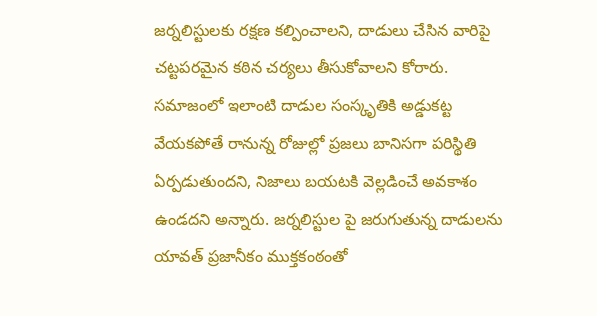జర్నలిస్టులకు రక్షణ కల్పించాలని, దాడులు చేసిన వారిపై చట్టపరమైన కఠిన చర్యలు తీసుకోవాలని కోరారు. సమాజంలో ఇలాంటి దాడుల సంస్కృతికి అడ్డుకట్ట వేయకపోతే రానున్న రోజుల్లో ప్రజలు బానిసగా పరిస్థితి ఏర్పడుతుందని, నిజాలు బయటకి వెల్లడించే అవకాశం ఉండదని అన్నారు. జర్నలిస్టుల పై జరుగుతున్న దాడులను యావత్ ప్రజానీకం ముక్తకంఠంతో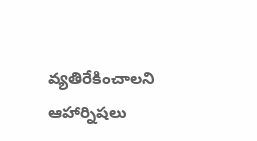వ్యతిరేకించాలని ఆహార్నిషలు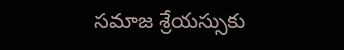సమాజ శ్రేయస్సుకు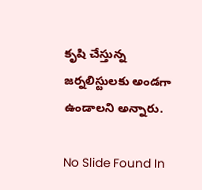కృషి చేస్తున్న జర్నలిస్టులకు అండగా ఉండాలని అన్నారు.

No Slide Found In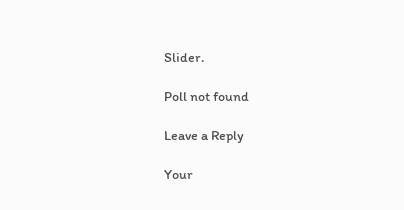Slider.

Poll not found

Leave a Reply

Your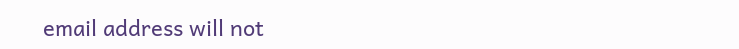email address will not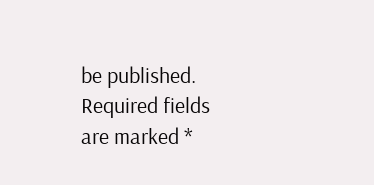be published. Required fields are marked *